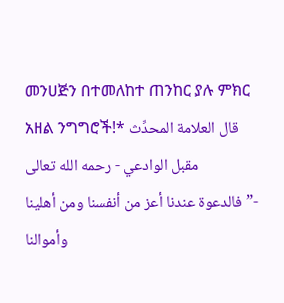መንሀጅን በተመለከተ ጠንከር ያሉ ምክር አዘል ንግግሮች!* قال العلامة المحدِّث مقبل الوادعي - رحمه الله تعالى -”فالدعوة عندنا أعز من أنفسنا ومن أهلينا وأموالنا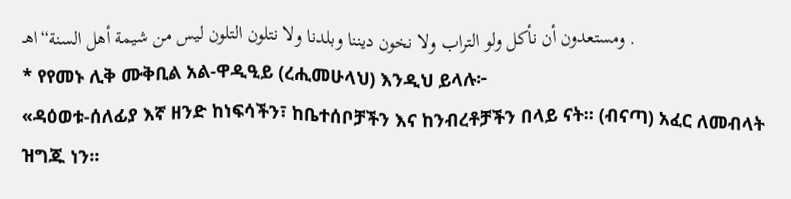ومستعدون أن نأكل ولو التراب ولا نخون ديننا وبلدنا ولا نتلون التلون ليس من شيمة أهل السنة“اهـ .
* የየመኑ ሊቅ ሙቅቢል አል-ዋዲዒይ (ረሒመሁላህ) እንዲህ ይላሉ፦
«ዳዕወቱ-ሰለፊያ እኛ ዘንድ ከነፍሳችን፣ ከቤተሰቦቻችን እና ከንብረቶቻችን በላይ ናት። (ብናጣ) አፈር ለመብላት ዝግጁ ነን።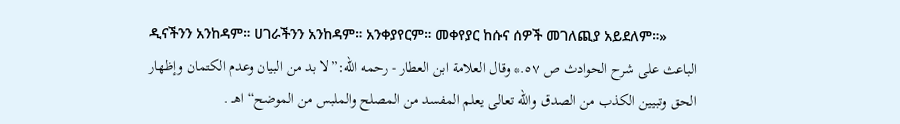ዲናችንን አንከዳም። ሀገራችንን አንከዳም። አንቀያየርም። መቀየያር ከሱና ሰዎች መገለጪያ አይደለም።»
الباعث على شرح الحوادث ص ٥٧.* وقال العلامة ابن العطار - رحمه الله:”لا بد من البيان وعدم الكتمان وإظهار الحق وتبيين الكذب من الصدق والله تعالى يعلم المفسد من المصلح والملبس من الموضح“ اهـ .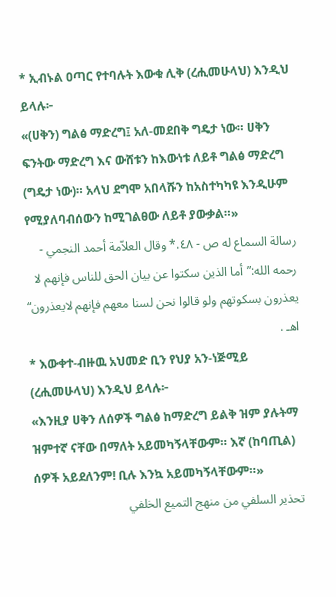* ኢብኑል ዐጣር የተባሉት እውቁ ሊቅ (ረሒመሁላህ) እንዲህ ይላሉ፦
«(ሀቅን) ግልፅ ማድረግ፤ አለ-መደበቅ ግዴታ ነው። ሀቅን ፍንትው ማድረግ እና ውሸቱን ከእውነቱ ለይቶ ግልፅ ማድረግ (ግዴታ ነው)። አላህ ደግሞ አበላሹን ከአስተካካዩ እንዲሁም የሚያለባብሰውን ከሚገልፀው ለይቶ ያውቃል።»
رسالة السماع له ص - ٤٨.* وقال العلاّمة أحمد النجمي - رحمه الله:”أما الذين سكتوا عن بيان الحق للناس فإنهم لا يعذرون بسكوتهم ولو قالوا نحن لسنا معهم فإنهم لايعذرون“ اهـ .
* እውቀተ-ብዙዉ አህመድ ቢን የህያ አን-ነጅሚይ (ረሒመሁላህ) እንዲህ ይላሉ፦
«እንዚያ ሀቅን ለሰዎች ግልፅ ከማድረግ ይልቅ ዝም ያሉትማ ዝምተኛ ናቸው በማለት አይመካኝላቸውም። እኛ (ከባጢል) ሰዎች አይደለንም! ቢሉ እንኳ አይመካኝላቸውም።»
تحذير السلفي من منهج التميع الخلفي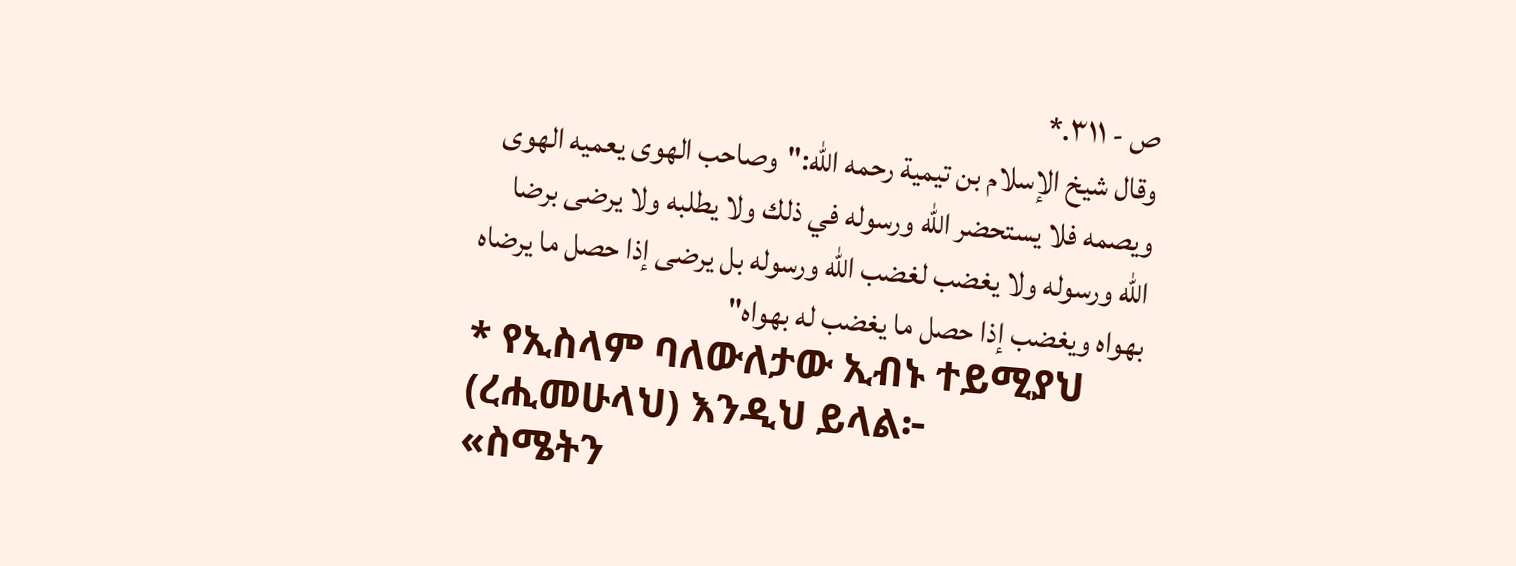ص - ٣١١.*
وقال شيخ الإسلام بن تيمية رحمه الله:"وصاحب الهوى يعميه الهوى ويصمه فلا يستحضر الله ورسوله في ذلك ولا يطلبه ولا يرضى برضا الله ورسوله ولا يغضب لغضب الله ورسوله بل يرضى إذا حصل ما يرضاه بهواه ويغضب إذا حصل ما يغضب له بهواه"
* የኢስላም ባለውለታው ኢብኑ ተይሚያህ (ረሒመሁላህ) እንዲህ ይላል፦
«ስሜትን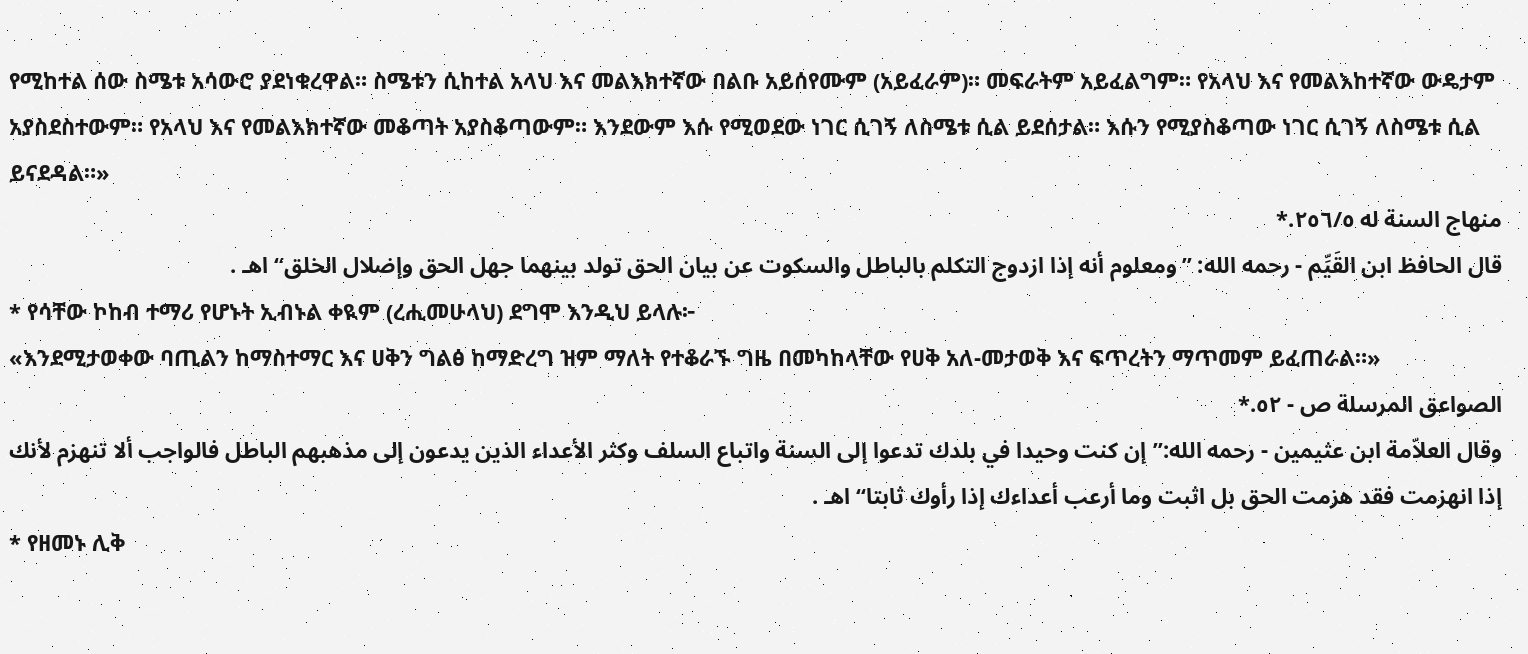የሚከተል ሰው ስሜቱ አሳውሮ ያደነቁረዋል። ስሜቱን ሲከተል አላህ እና መልእክተኛው በልቡ አይሰየሙም (አይፈራም)። መፍራትም አይፈልግም። የአላህ እና የመልእከተኛው ውዴታም አያስደስተውም። የአላህ እና የመልእክተኛው መቆጣት አያስቆጣውም። እንደውም እሱ የሚወደው ነገር ሲገኝ ለስሜቱ ሲል ይደሰታል። እሱን የሚያስቆጣው ነገር ሲገኝ ለስሜቱ ሲል ይናደዳል።»
منهاج السنة له ٢٥٦/٥.*
قال الحافظ ابن القَيِّم - رحمه الله: ”ومعلوم أنه إذا ازدوج التكلم بالباطل والسكوت عن بيان الحق تولد بينهما جهل الحق وإضلال الخلق“ اهـ .
* የሳቸው ኮከብ ተማሪ የሆኑት ኢብኑል ቀዪም (ረሒመሁላህ) ደግሞ እንዲህ ይላሉ፦
«እንደሚታወቀው ባጢልን ከማስተማር እና ሀቅን ግልፅ ከማድረግ ዝም ማለት የተቆራኙ ግዜ በመካከላቸው የሀቅ አለ-መታወቅ እና ፍጥረትን ማጥመም ይፈጠራል።»
الصواعق المرسلة ص - ٥٢.*
وقال العلاّمة ابن عثيمين - رحمه الله:”إن كنت وحيدا في بلدك تدعوا إلى السنة واتباع السلف وكثر الأعداء الذين يدعون إلى مذهبهم الباطل فالواجب ألا تنهزم لأنك إذا انهزمت فقد هزمت الحق بل اثبت وما أرعب أعداءك إذا رأوك ثابتا“ اهـ .
* የዘመኑ ሊቅ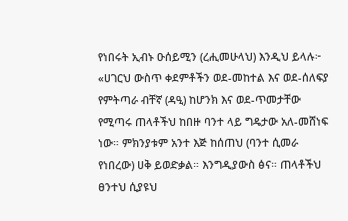የነበሩት ኢብኑ ዑሰይሚን (ረሒመሁላህ) እንዲህ ይላሉ፦
«ሀገርህ ውስጥ ቀደምቶችን ወደ-መከተል እና ወደ-ሰለፍያ የምትጣራ ብቸኛ (ዳዒ) ከሆንክ እና ወደ-ጥመታቸው የሚጣሩ ጠላቶችህ ከበዙ ባንተ ላይ ግዴታው አለ-መሸነፍ ነው። ምክንያቱም አንተ እጅ ከሰጠህ (ባንተ ሲመራ የነበረው) ሀቅ ይወድቃል። እንግዲያውስ ፅና። ጠላቶችህ ፀንተህ ሲያዩህ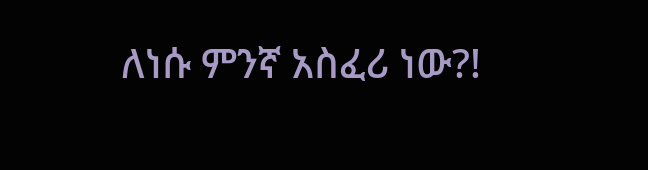ለነሱ ምንኛ አስፈሪ ነው?!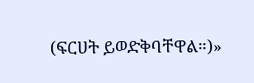(ፍርሀት ይወድቅባቸዋል።)»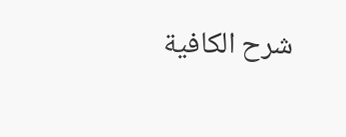شرح الكافية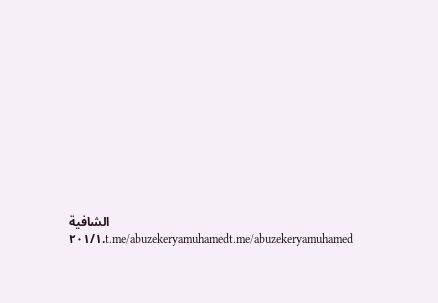الشافية ٢٠١/١.t.me/abuzekeryamuhamedt.me/abuzekeryamuhamed